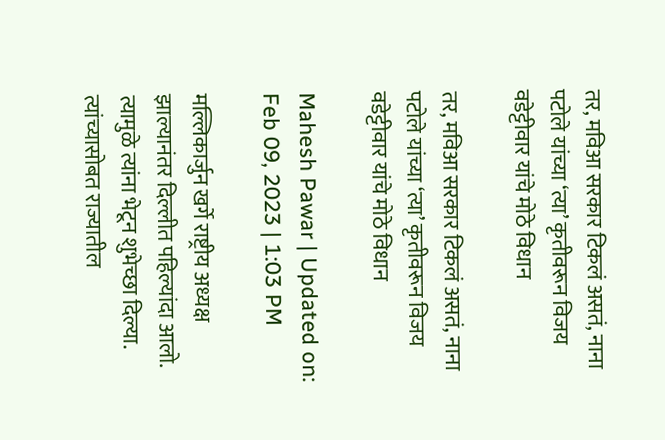तर, मविआ सरकार टिकलं असतं, नाना पटोले यांच्या ‘त्या’ कृतीवरून विजय वडेट्टीवार यांचे मोठे विधान

तर, मविआ सरकार टिकलं असतं, नाना पटोले यांच्या ‘त्या’ कृतीवरून विजय वडेट्टीवार यांचे मोठे विधान

Mahesh Pawar | Updated on: Feb 09, 2023 | 1:03 PM

मल्लिकार्जुन खर्गे राष्ट्रीय अध्यक्ष झाल्यानंतर दिल्लीत पहिल्यांदा आलो. त्यामुळे त्यांना भेटून शुभेच्छा दिल्या. त्यांच्यासोबत राज्यातील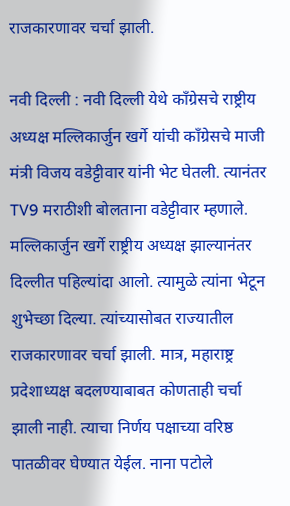राजकारणावर चर्चा झाली.

नवी दिल्ली : नवी दिल्ली येथे काँग्रेसचे राष्ट्रीय अध्यक्ष मल्लिकार्जुन खर्गे यांची काँग्रेसचे माजी मंत्री विजय वडेट्टीवार यांनी भेट घेतली. त्यानंतर TV9 मराठीशी बोलताना वडेट्टीवार म्हणाले. मल्लिकार्जुन खर्गे राष्ट्रीय अध्यक्ष झाल्यानंतर दिल्लीत पहिल्यांदा आलो. त्यामुळे त्यांना भेटून शुभेच्छा दिल्या. त्यांच्यासोबत राज्यातील राजकारणावर चर्चा झाली. मात्र, महाराष्ट्र प्रदेशाध्यक्ष बदलण्याबाबत कोणताही चर्चा झाली नाही. त्याचा निर्णय पक्षाच्या वरिष्ठ पातळीवर घेण्यात येईल. नाना पटोले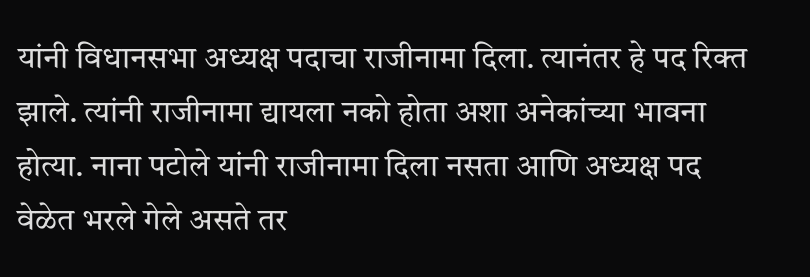यांनी विधानसभा अध्यक्ष पदाचा राजीनामा दिला. त्यानंतर हे पद रिक्त झाले. त्यांनी राजीनामा द्यायला नको होता अशा अनेकांच्या भावना होत्या. नाना पटोले यांनी राजीनामा दिला नसता आणि अध्यक्ष पद वेळेत भरले गेले असते तर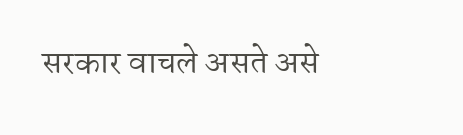सरकार वाचले असते असे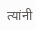त्यांनी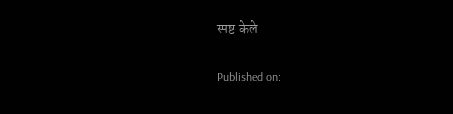स्पष्ट केले

Published on: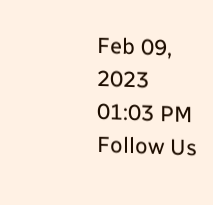Feb 09, 2023 01:03 PM
Follow Us